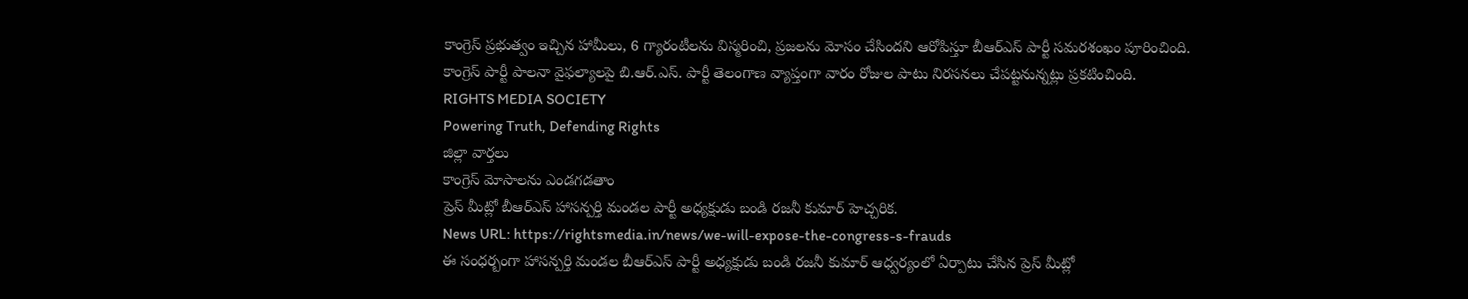కాంగ్రెస్ ప్రభుత్వం ఇచ్చిన హామీలు, 6 గ్యారంటీలను విస్మరించి, ప్రజలను మోసం చేసిందని ఆరోపిస్తూ బీఆర్ఎస్ పార్టీ సమరశంఖం పూరించింది. కాంగ్రెస్ పార్టీ పాలనా వైఫల్యాలపై బి.ఆర్.ఎస్. పార్టీ తెలంగాణ వ్యాప్తంగా వారం రోజుల పాటు నిరసనలు చేపట్టనున్నట్లు ప్రకటించింది.
RIGHTS MEDIA SOCIETY
Powering Truth, Defending Rights
జిల్లా వార్తలు
కాంగ్రెస్ మోసాలను ఎండగడతాం
ప్రెస్ మీట్లో బీఆర్ఎస్ హాసన్పర్తి మండల పార్టీ అధ్యక్షుడు బండి రజనీ కుమార్ హెచ్చరిక.
News URL: https://rightsmedia.in/news/we-will-expose-the-congress-s-frauds
ఈ సంధర్బంగా హాసన్పర్తి మండల బీఆర్ఎస్ పార్టీ అధ్యక్షుడు బండి రజనీ కుమార్ ఆధ్వర్యంలో ఏర్పాటు చేసిన ప్రెస్ మీట్లో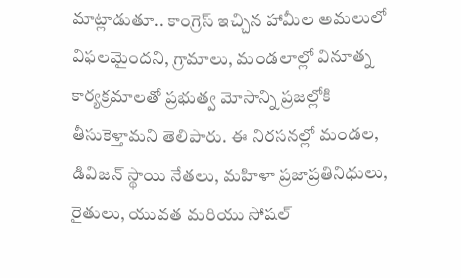మాట్లాడుతూ.. కాంగ్రెస్ ఇచ్చిన హామీల అమలులో విఫలమైందని, గ్రామాలు, మండలాల్లో వినూత్న కార్యక్రమాలతో ప్రభుత్వ మోసాన్ని ప్రజల్లోకి తీసుకెళ్తామని తెలిపారు. ఈ నిరసనల్లో మండల, డివిజన్ స్థాయి నేతలు, మహిళా ప్రజాప్రతినిధులు, రైతులు, యువత మరియు సోషల్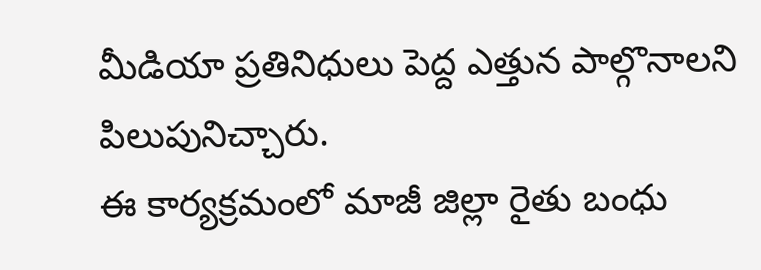మీడియా ప్రతినిధులు పెద్ద ఎత్తున పాల్గొనాలని పిలుపునిచ్చారు.
ఈ కార్యక్రమంలో మాజీ జిల్లా రైతు బంధు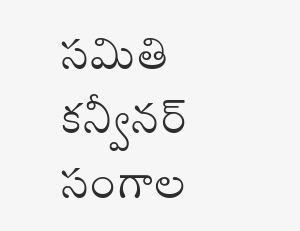సమితి కన్వీనర్ సంగాల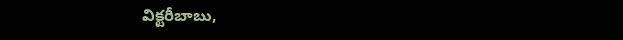విక్టరీబాబు,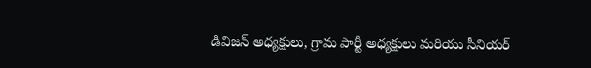డివిజన్ అధ్యక్షులు, గ్రామ పార్టీ అధ్యక్షులు మరియు సీనియర్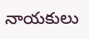నాయకులు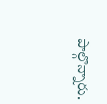పాల్గొన్నారు.